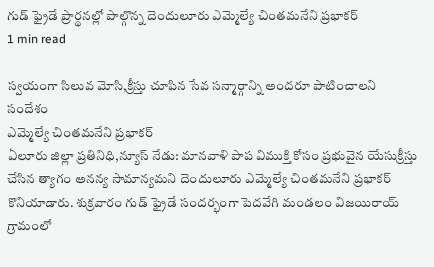గుడ్ ఫ్రైడే ప్రార్థనల్లో పాల్గొన్న దెందులూరు ఎమ్మెల్యే చింతమనేని ప్రభాకర్
1 min read

స్వయంగా సిలువ మోసి,క్రీస్తు చూపిన సేవ సన్మార్గాన్ని అందరూ పాటించాలని సందేశం
ఎమ్మెల్యే చింతమనేని ప్రభాకర్
ఏలూరు జిల్లా ప్రతినిధి,న్యూస్ నేడు: మానవాళి పాప విముక్తి కోసం ప్రభువైన యేసుక్రీస్తు చేసిన త్యాగం అనన్య సామాన్యమని దెందులూరు ఎమ్మెల్యే చింతమనేని ప్రభాకర్ కొనియాడారు. శుక్రవారం గుడ్ ఫ్రైడే సందర్భంగా పెదవేగి మండలం విజయిరాయ్ గ్రామంలో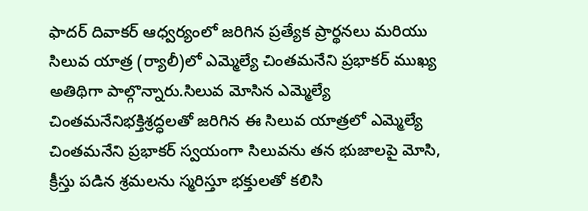ఫాదర్ దివాకర్ ఆధ్వర్యంలో జరిగిన ప్రత్యేక ప్రార్థనలు మరియు సిలువ యాత్ర (ర్యాలీ)లో ఎమ్మెల్యే చింతమనేని ప్రభాకర్ ముఖ్య అతిథిగా పాల్గొన్నారు.సిలువ మోసిన ఎమ్మెల్యే చింతమనేనిభక్తిశ్రద్ధలతో జరిగిన ఈ సిలువ యాత్రలో ఎమ్మెల్యే చింతమనేని ప్రభాకర్ స్వయంగా సిలువను తన భుజాలపై మోసి, క్రీస్తు పడిన శ్రమలను స్మరిస్తూ భక్తులతో కలిసి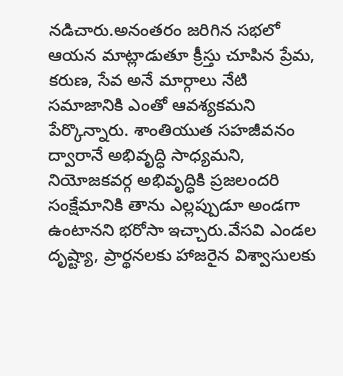నడిచారు.అనంతరం జరిగిన సభలో ఆయన మాట్లాడుతూ క్రీస్తు చూపిన ప్రేమ, కరుణ, సేవ అనే మార్గాలు నేటి సమాజానికి ఎంతో ఆవశ్యకమని పేర్కొన్నారు. శాంతియుత సహజీవనం ద్వారానే అభివృద్ధి సాధ్యమని, నియోజకవర్గ అభివృద్ధికి ప్రజలందరి సంక్షేమానికి తాను ఎల్లప్పుడూ అండగా ఉంటానని భరోసా ఇచ్చారు.వేసవి ఎండల దృష్ట్యా, ప్రార్థనలకు హాజరైన విశ్వాసులకు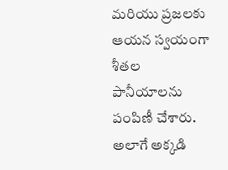మరియు ప్రజలకు ఆయన స్వయంగా శీతల పానీయాలను పంపిణీ చేశారు. అలాగే అక్కడి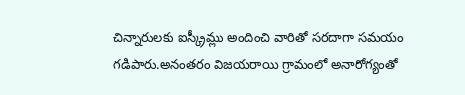చిన్నారులకు ఐస్క్రీమ్లు అందించి వారితో సరదాగా సమయం గడిపారు.అనంతరం విజయరాయి గ్రామంలో అనారోగ్యంతో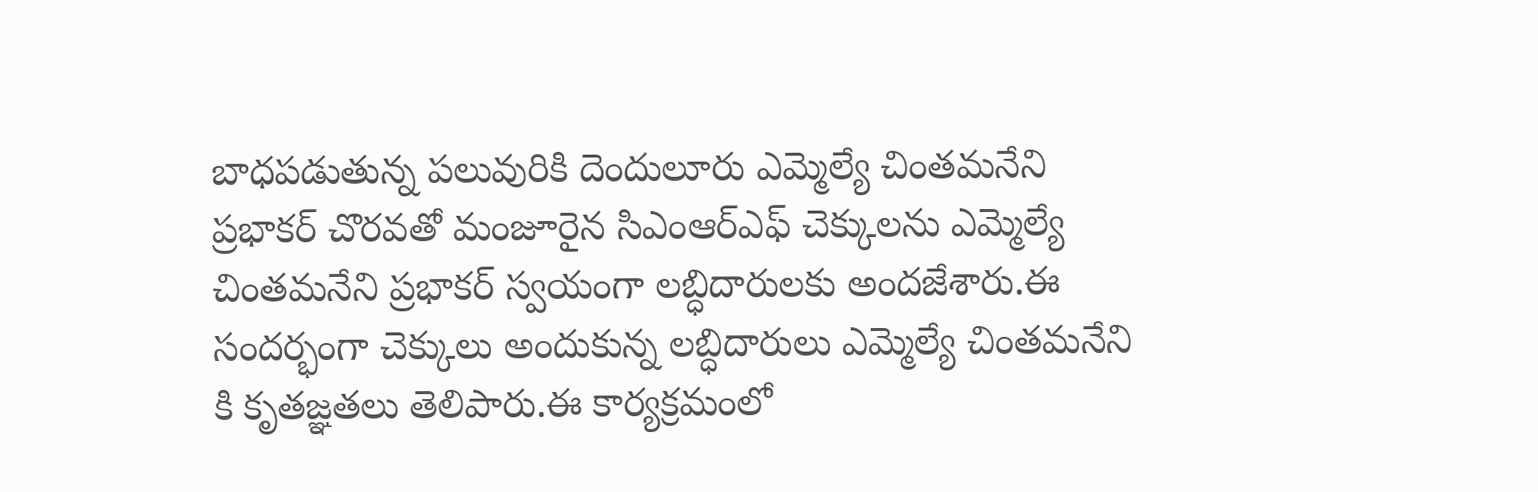బాధపడుతున్న పలువురికి దెందులూరు ఎమ్మెల్యే చింతమనేని ప్రభాకర్ చొరవతో మంజూరైన సిఎంఆర్ఎఫ్ చెక్కులను ఎమ్మెల్యే చింతమనేని ప్రభాకర్ స్వయంగా లబ్ధిదారులకు అందజేశారు.ఈ సందర్భంగా చెక్కులు అందుకున్న లబ్ధిదారులు ఎమ్మెల్యే చింతమనేని కి కృతజ్ఞతలు తెలిపారు.ఈ కార్యక్రమంలో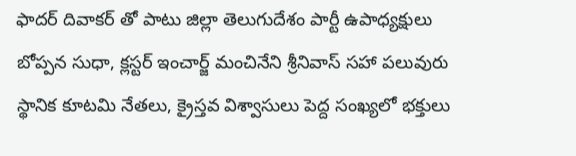ఫాదర్ దివాకర్ తో పాటు జిల్లా తెలుగుదేశం పార్టీ ఉపాధ్యక్షులు బోప్పన సుధా, క్లస్టర్ ఇంచార్జ్ మంచినేని శ్రీనివాస్ సహా పలువురు స్థానిక కూటమి నేతలు, క్రైస్తవ విశ్వాసులు పెద్ద సంఖ్యలో భక్తులు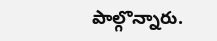పాల్గొన్నారు.